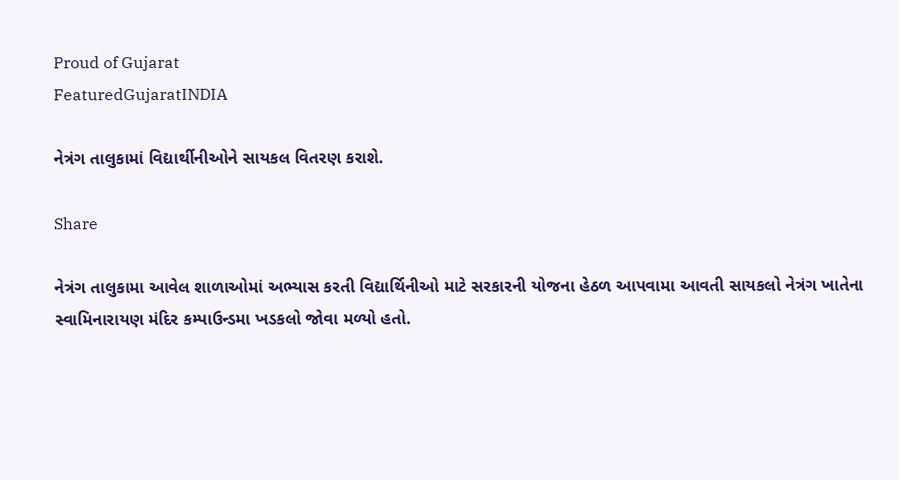Proud of Gujarat
FeaturedGujaratINDIA

નેત્રંગ તાલુકામાં વિદ્યાર્થીનીઓને સાયકલ વિતરણ કરાશે.

Share

નેત્રંગ તાલુકામા આવેલ શાળાઓમાં અભ્યાસ કરતી વિદ્યાર્થિનીઓ માટે સરકારની યોજના હેઠળ આપવામા આવતી સાયકલો નેત્રંગ ખાતેના સ્વામિનારાયણ મંદિર કમ્પાઉન્ડમા ખડકલો જોવા મળ્યો હતો.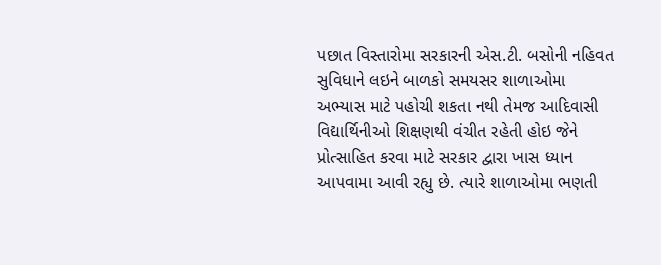પછાત વિસ્તારોમા સરકારની એસ.ટી. બસોની નહિવત સુવિધાને લઇને બાળકો સમયસર શાળાઓમા અભ્યાસ માટે પહોચી શકતા નથી તેમજ આદિવાસી વિદ્યાર્થિનીઓ શિક્ષણથી વંચીત રહેતી હોઇ જેને પ્રોત્સાહિત કરવા માટે સરકાર દ્વારા ખાસ ધ્યાન આપવામા આવી રહ્યુ છે. ત્યારે શાળાઓમા ભણતી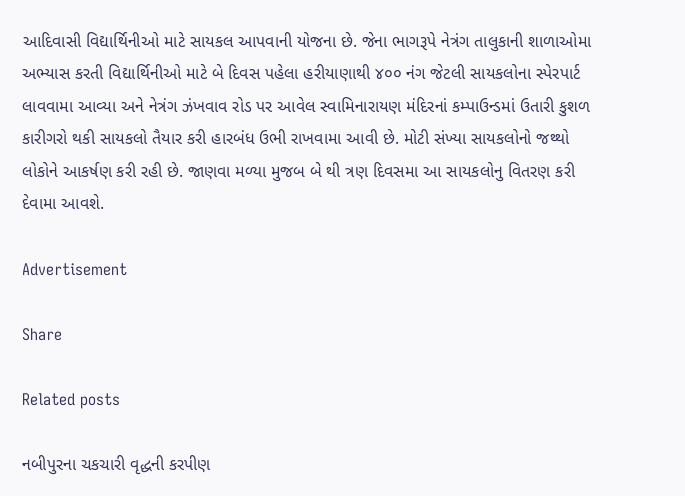આદિવાસી વિદ્યાર્થિનીઓ માટે સાયકલ આપવાની યોજના છે. જેના ભાગરૂપે નેત્રંગ તાલુકાની શાળાઓમા અભ્યાસ કરતી વિદ્યાર્થિનીઓ માટે બે દિવસ પહેલા હરીયાણાથી ૪૦૦ નંગ જેટલી સાયકલોના સ્પેરપાર્ટ લાવવામા આવ્યા અને નેત્રંગ ઝંખવાવ રોડ પર આવેલ સ્વામિનારાયણ મંદિરનાં કમ્પાઉન્ડમાં ઉતારી કુશળ કારીગરો થકી સાયકલો તૈયાર કરી હારબંધ ઉભી રાખવામા આવી છે. મોટી સંખ્યા સાયકલોનો જથ્થો લોકોને આકર્ષણ કરી રહી છે. જાણવા મળ્યા મુજબ બે થી ત્રણ દિવસમા આ સાયકલોનુ વિતરણ કરી દેવામા આવશે.

Advertisement

Share

Related posts

નબીપુરના ચકચારી વૃદ્ધની કરપીણ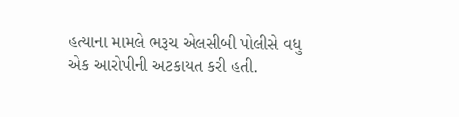હત્યાના મામલે ભરૂચ એલસીબી પોલીસે વધુ એક આરોપીની અટકાયત કરી હતી.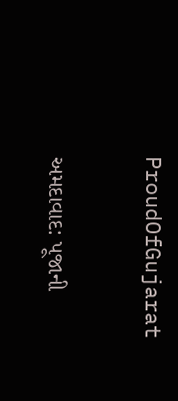ProudOfGujarat

અમદાવાદ: પૂજાની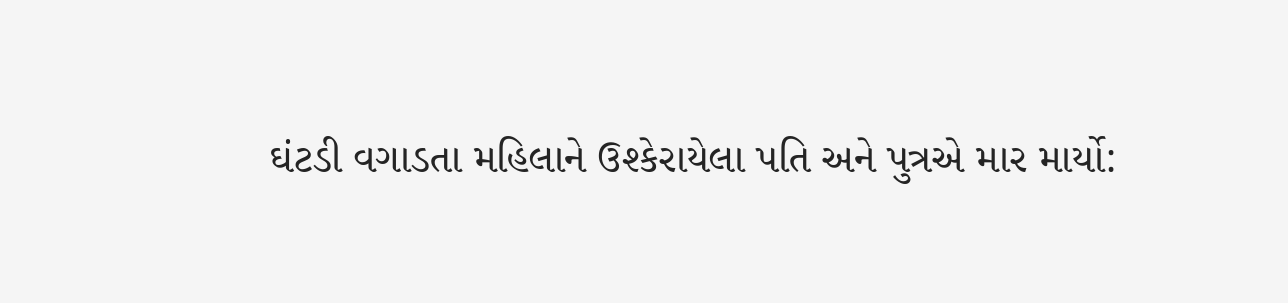ઘંટડી વગાડતા મહિલાને ઉશ્કેરાયેલા પતિ અને પુત્રએ માર માર્યો: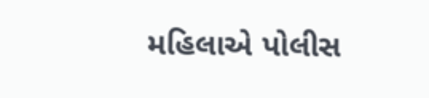મહિલાએ પોલીસ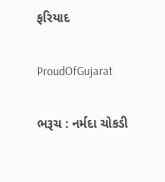ફરિયાદ

ProudOfGujarat

ભરૂચ : નર્મદા ચોકડી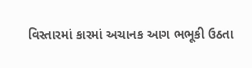વિસ્તારમાં કારમાં અચાનક આગ ભભૂકી ઉઠતા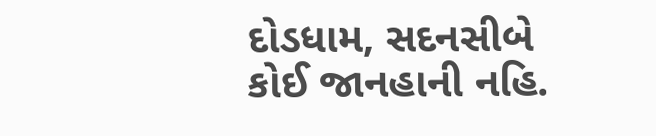દોડધામ, સદનસીબે કોઈ જાનહાની નહિ.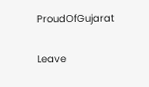ProudOfGujarat

Leave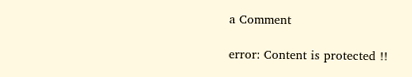a Comment

error: Content is protected !!